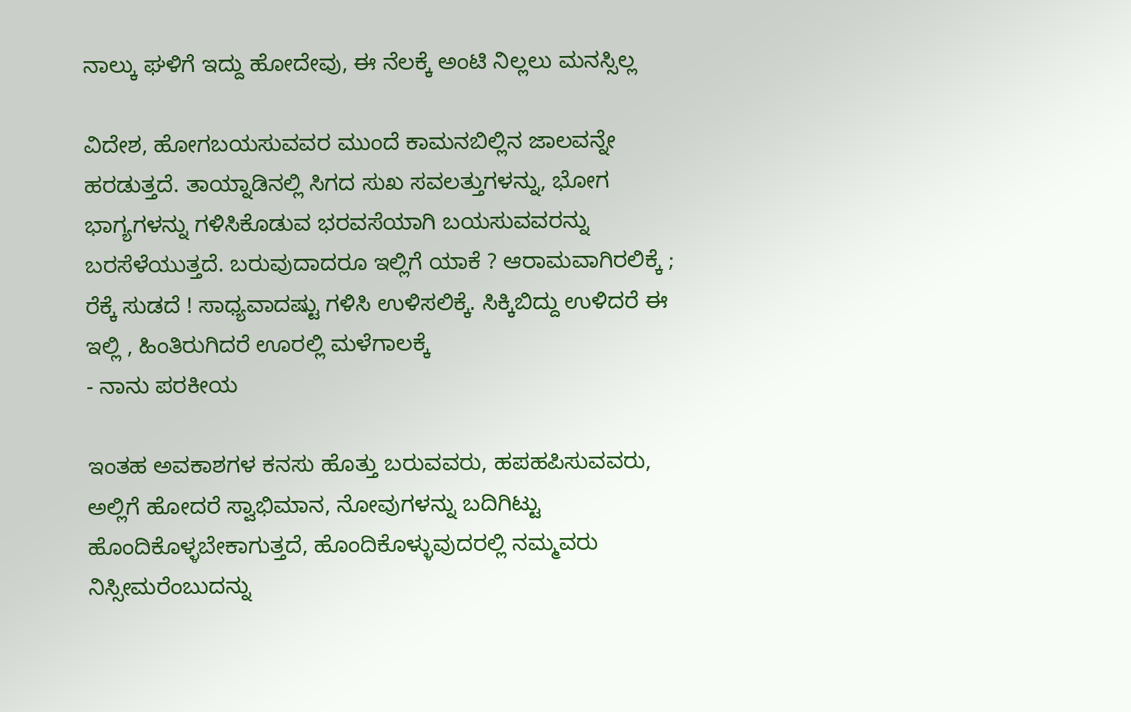ನಾಲ್ಕು ಘಳಿಗೆ ಇದ್ದು ಹೋದೇವು, ಈ ನೆಲಕ್ಕೆ ಅಂಟಿ ನಿಲ್ಲಲು ಮನಸ್ಸಿಲ್ಲ

ವಿದೇಶ, ಹೋಗಬಯಸುವವರ ಮುಂದೆ ಕಾಮನಬಿಲ್ಲಿನ ಜಾಲವನ್ನೇ ಹರಡುತ್ತದೆ. ತಾಯ್ನಾಡಿನಲ್ಲಿ ಸಿಗದ ಸುಖ ಸವಲತ್ತುಗಳನ್ನು, ಭೋಗ ಭಾಗ್ಯಗಳನ್ನು ಗಳಿಸಿಕೊಡುವ ಭರವಸೆಯಾಗಿ ಬಯಸುವವರನ್ನು ಬರಸೆಳೆಯುತ್ತದೆ. ಬರುವುದಾದರೂ ಇಲ್ಲಿಗೆ ಯಾಕೆ ? ಆರಾಮವಾಗಿರಲಿಕ್ಕೆ ; ರೆಕ್ಕೆ ಸುಡದೆ ! ಸಾಧ್ಯವಾದಷ್ಟು ಗಳಿಸಿ ಉಳಿಸಲಿಕ್ಕೆ. ಸಿಕ್ಕಿಬಿದ್ದು ಉಳಿದರೆ ಈ ಇಲ್ಲಿ , ಹಿಂತಿರುಗಿದರೆ ಊರಲ್ಲಿ ಮಳೆಗಾಲಕ್ಕೆ
- ನಾನು ಪರಕೀಯ

ಇಂತಹ ಅವಕಾಶಗಳ ಕನಸು ಹೊತ್ತು ಬರುವವರು, ಹಪಹಪಿಸುವವರು, ಅಲ್ಲಿಗೆ ಹೋದರೆ ಸ್ವಾಭಿಮಾನ, ನೋವುಗಳನ್ನು ಬದಿಗಿಟ್ಟು ಹೊಂದಿಕೊಳ್ಳಬೇಕಾಗುತ್ತದೆ, ಹೊಂದಿಕೊಳ್ಳುವುದರಲ್ಲಿ ನಮ್ಮವರು ನಿಸ್ಸೀಮರೆಂಬುದನ್ನು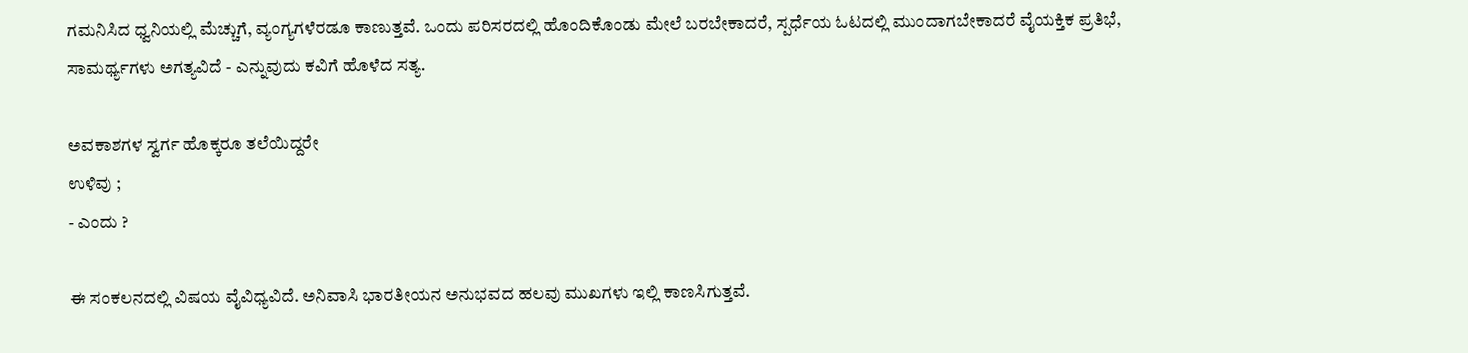ಗಮನಿಸಿದ ಧ್ವನಿಯಲ್ಲಿ ಮೆಚ್ಚುಗೆ, ವ್ಯಂಗ್ಯಗಳೆರಡೂ ಕಾಣುತ್ತವೆ. ಒಂದು ಪರಿಸರದಲ್ಲಿ ಹೊಂದಿಕೊಂಡು ಮೇಲೆ ಬರಬೇಕಾದರೆ, ಸ್ಪರ್ಧೆಯ ಓಟದಲ್ಲಿ ಮುಂದಾಗಬೇಕಾದರೆ ವೈಯಕ್ತಿಕ ಪ್ರತಿಭೆ, ಸಾಮರ್ಥ್ಯಗಳು ಅಗತ್ಯವಿದೆ - ಎನ್ನುವುದು ಕವಿಗೆ ಹೊಳೆದ ಸತ್ಯ.

ಅವಕಾಶಗಳ ಸ್ವರ್ಗ ಹೊಕ್ಕರೂ ತಲೆಯಿದ್ದರೇ
ಉಳಿವು ;
- ಎಂದು ?

ಈ ಸಂಕಲನದಲ್ಲಿ ವಿಷಯ ವೈವಿಧ್ಯವಿದೆ. ಅನಿವಾಸಿ ಭಾರತೀಯನ ಅನುಭವದ ಹಲವು ಮುಖಗಳು ಇಲ್ಲಿ ಕಾಣಸಿಗುತ್ತವೆ.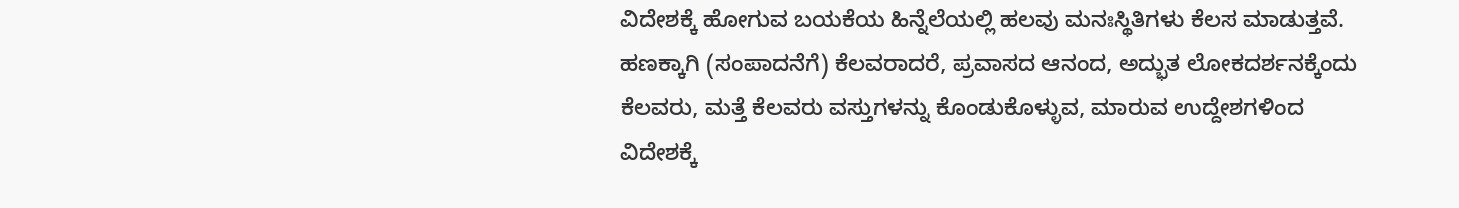ವಿದೇಶಕ್ಕೆ ಹೋಗುವ ಬಯಕೆಯ ಹಿನ್ನೆಲೆಯಲ್ಲಿ ಹಲವು ಮನಃಸ್ಥಿತಿಗಳು ಕೆಲಸ ಮಾಡುತ್ತವೆ. ಹಣಕ್ಕಾಗಿ (ಸಂಪಾದನೆಗೆ) ಕೆಲವರಾದರೆ, ಪ್ರವಾಸದ ಆನಂದ, ಅದ್ಭುತ ಲೋಕದರ್ಶನಕ್ಕೆಂದು ಕೆಲವರು, ಮತ್ತೆ ಕೆಲವರು ವಸ್ತುಗಳನ್ನು ಕೊಂಡುಕೊಳ್ಳುವ, ಮಾರುವ ಉದ್ದೇಶಗಳಿಂದ ವಿದೇಶಕ್ಕೆ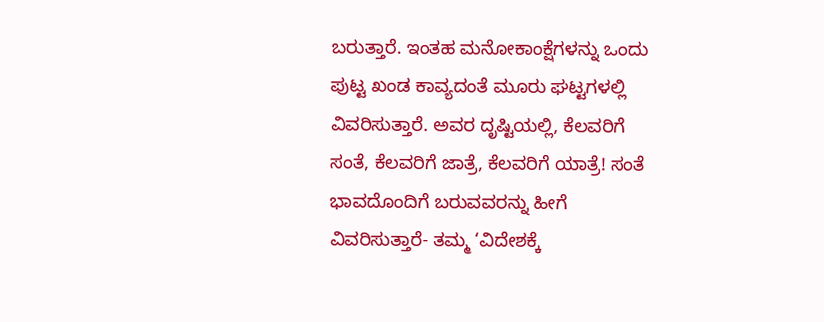ಬರುತ್ತಾರೆ. ಇಂತಹ ಮನೋಕಾಂಕ್ಷೆಗಳನ್ನು ಒಂದು ಪುಟ್ಟ ಖಂಡ ಕಾವ್ಯದಂತೆ ಮೂರು ಘಟ್ಟಗಳಲ್ಲಿ ವಿವರಿಸುತ್ತಾರೆ. ಅವರ ದೃಷ್ಟಿಯಲ್ಲಿ, ಕೆಲವರಿಗೆ ಸಂತೆ, ಕೆಲವರಿಗೆ ಜಾತ್ರೆ, ಕೆಲವರಿಗೆ ಯಾತ್ರೆ! ಸಂತೆ ಭಾವದೊಂದಿಗೆ ಬರುವವರನ್ನು ಹೀಗೆ ವಿವರಿಸುತ್ತಾರೆ- ತಮ್ಮ ‘ವಿದೇಶಕ್ಕೆ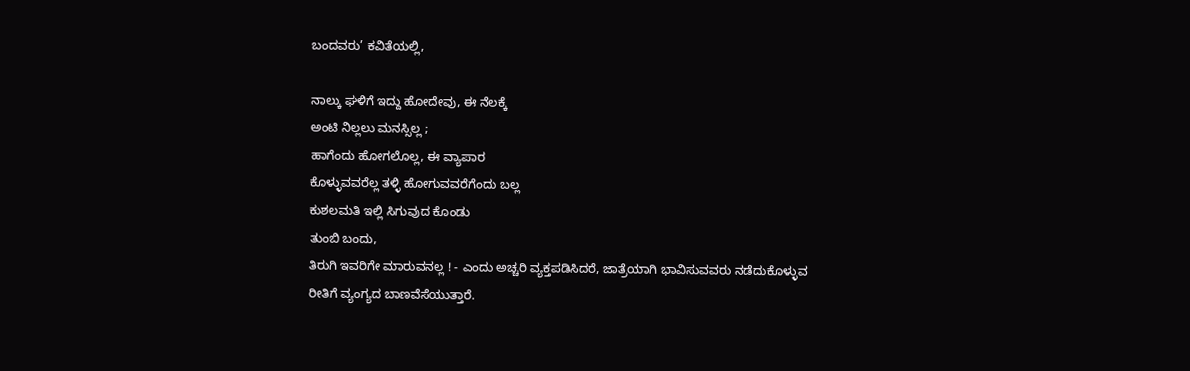ಬಂದವರು’ ಕವಿತೆಯಲ್ಲಿ,

ನಾಲ್ಕು ಘಳಿಗೆ ಇದ್ದು ಹೋದೇವು, ಈ ನೆಲಕ್ಕೆ
ಅಂಟಿ ನಿಲ್ಲಲು ಮನಸ್ಸಿಲ್ಲ ;
ಹಾಗೆಂದು ಹೋಗಲೊಲ್ಲ, ಈ ವ್ಯಾಪಾರ
ಕೊಳ್ಳುವವರೆಲ್ಲ ತಳ್ಳಿ ಹೋಗುವವರೆಗೆಂದು ಬಲ್ಲ
ಕುಶಲಮತಿ ಇಲ್ಲಿ ಸಿಗುವುದ ಕೊಂಡು
ತುಂಬಿ ಬಂದು,
ತಿರುಗಿ ಇವರಿಗೇ ಮಾರುವನಲ್ಲ ! - ಎಂದು ಅಚ್ಚರಿ ವ್ಯಕ್ತಪಡಿಸಿದರೆ, ಜಾತ್ರೆಯಾಗಿ ಭಾವಿಸುವವರು ನಡೆದುಕೊಳ್ಳುವ ರೀತಿಗೆ ವ್ಯಂಗ್ಯದ ಬಾಣವೆಸೆಯುತ್ತಾರೆ.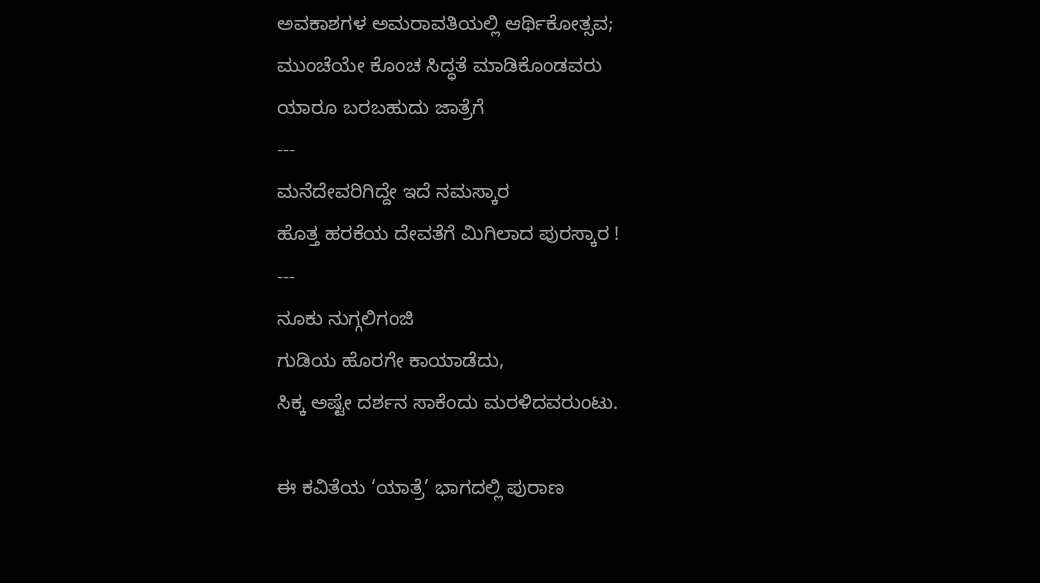ಅವಕಾಶಗಳ ಅಮರಾವತಿಯಲ್ಲಿ ಆರ್ಥಿಕೋತ್ಸವ;
ಮುಂಚೆಯೇ ಕೊಂಚ ಸಿದ್ಧತೆ ಮಾಡಿಕೊಂಡವರು
ಯಾರೂ ಬರಬಹುದು ಜಾತ್ರೆಗೆ
---
ಮನೆದೇವರಿಗಿದ್ದೇ ಇದೆ ನಮಸ್ಕಾರ
ಹೊತ್ತ ಹರಕೆಯ ದೇವತೆಗೆ ಮಿಗಿಲಾದ ಪುರಸ್ಕಾರ !
---
ನೂಕು ನುಗ್ಗಲಿಗಂಜಿ
ಗುಡಿಯ ಹೊರಗೇ ಕಾಯಾಡೆದು,
ಸಿಕ್ಕ ಅಷ್ಟೇ ದರ್ಶನ ಸಾಕೆಂದು ಮರಳಿದವರುಂಟು.

ಈ ಕವಿತೆಯ ‘ಯಾತ್ರೆ’ ಭಾಗದಲ್ಲಿ ಪುರಾಣ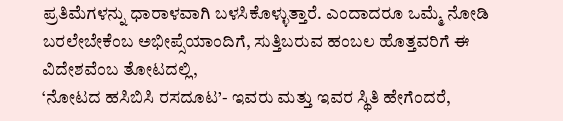ಪ್ರತಿಮೆಗಳನ್ನು ಧಾರಾಳವಾಗಿ ಬಳಸಿಕೊಳ್ಳುತ್ತಾರೆ. ಎಂದಾದರೂ ಒಮ್ಮೆ ನೋಡಿ ಬರಲೇಬೇಕೆಂಬ ಅಭೀಪ್ಸೆಯಾಂದಿಗೆ, ಸುತ್ತಿಬರುವ ಹಂಬಲ ಹೊತ್ತವರಿಗೆ ಈ ವಿದೇಶವೆಂಬ ತೋಟದಲ್ಲಿ,
‘ನೋಟದ ಹಸಿಬಿಸಿ ರಸದೂಟ’- ಇವರು ಮತ್ತು ಇವರ ಸ್ಥಿತಿ ಹೇಗೆಂದರೆ,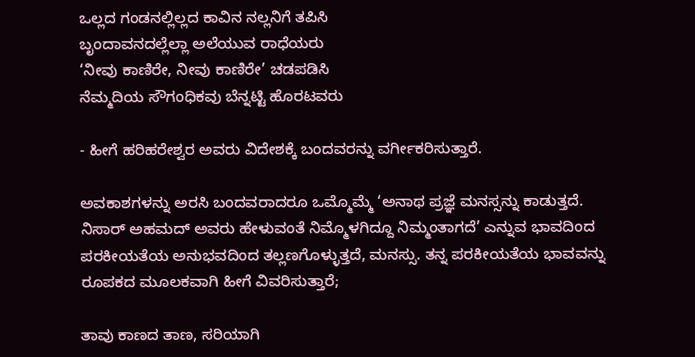ಒಲ್ಲದ ಗಂಡನಲ್ಲಿಲ್ಲದ ಕಾವಿನ ನಲ್ಲನಿಗೆ ತಪಿಸಿ
ಬೃಂದಾವನದಲ್ಲೆಲ್ಲಾ ಅಲೆಯುವ ರಾಧೆಯರು
‘ನೀವು ಕಾಣಿರೇ, ನೀವು ಕಾಣಿರೇ’ ಚಡಪಡಿಸಿ
ನೆಮ್ಮದಿಯ ಸೌಗಂಧಿಕವು ಬೆನ್ನಟ್ಟಿ ಹೊರಟವರು

- ಹೀಗೆ ಹರಿಹರೇಶ್ವರ ಅವರು ವಿದೇಶಕ್ಕೆ ಬಂದವರನ್ನು ವರ್ಗೀಕರಿಸುತ್ತಾರೆ.

ಅವಕಾಶಗಳನ್ನು ಅರಸಿ ಬಂದವರಾದರೂ ಒಮ್ಮೊಮ್ಮೆ ‘ಅನಾಥ ಪ್ರಜ್ಞೆ ಮನಸ್ಸನ್ನು ಕಾಡುತ್ತದೆ. ನಿಸಾರ್‌ ಅಹಮದ್‌ ಅವರು ಹೇಳುವಂತೆ ನಿಮ್ಮೊಳಗಿದ್ದೂ ನಿಮ್ಮಂತಾಗದೆ’ ಎನ್ನುವ ಭಾವದಿಂದ ಪರಕೀಯತೆಯ ಅನುಭವದಿಂದ ತಲ್ಲಣಗೊಳ್ಳುತ್ತದೆ, ಮನಸ್ಸು. ತನ್ನ ಪರಕೀಯತೆಯ ಭಾವವನ್ನು ರೂಪಕದ ಮೂಲಕವಾಗಿ ಹೀಗೆ ವಿವರಿಸುತ್ತಾರೆ;

ತಾವು ಕಾಣದ ತಾಣ, ಸರಿಯಾಗಿ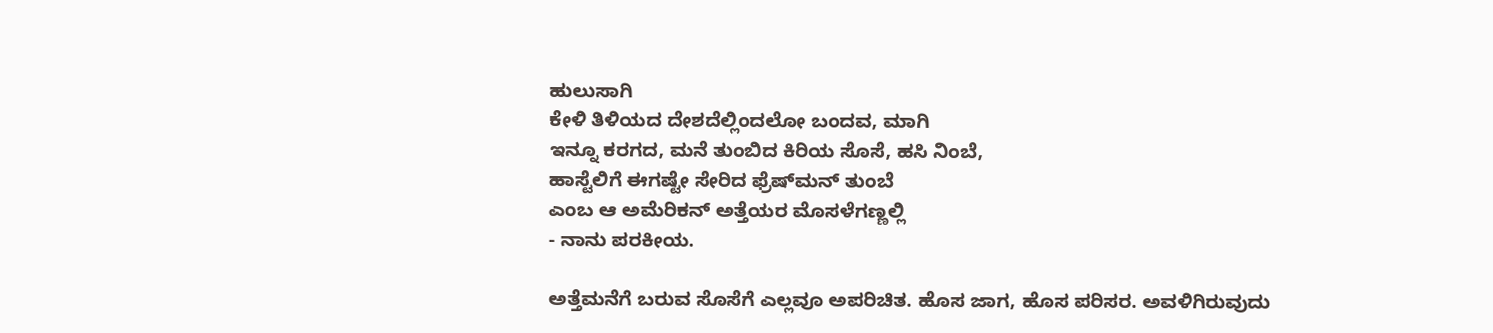ಹುಲುಸಾಗಿ
ಕೇಳಿ ತಿಳಿಯದ ದೇಶದೆಲ್ಲಿಂದಲೋ ಬಂದವ, ಮಾಗಿ
ಇನ್ನೂ ಕರಗದ, ಮನೆ ತುಂಬಿದ ಕಿರಿಯ ಸೊಸೆ, ಹಸಿ ನಿಂಬೆ,
ಹಾಸ್ಟೆಲಿಗೆ ಈಗಷ್ಟೇ ಸೇರಿದ ಫ್ರೆಷ್‌ಮನ್‌ ತುಂಬೆ
ಎಂಬ ಆ ಅಮೆರಿಕನ್‌ ಅತ್ತೆಯರ ಮೊಸಳೆಗಣ್ಣಲ್ಲಿ
- ನಾನು ಪರಕೀಯ.

ಅತ್ತೆಮನೆಗೆ ಬರುವ ಸೊಸೆಗೆ ಎಲ್ಲವೂ ಅಪರಿಚಿತ. ಹೊಸ ಜಾಗ, ಹೊಸ ಪರಿಸರ. ಅವಳಿಗಿರುವುದು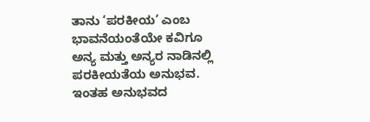ತಾನು ‘ಪರಕೀಯ’ ಎಂಬ ಭಾವನೆಯಂತೆಯೇ ಕವಿಗೂ ಅನ್ಯ ಮತ್ತು ಅನ್ಯರ ನಾಡಿನಲ್ಲಿ ಪರಕೀಯತೆಯ ಅನುಭವ. ಇಂತಹ ಅನುಭವದ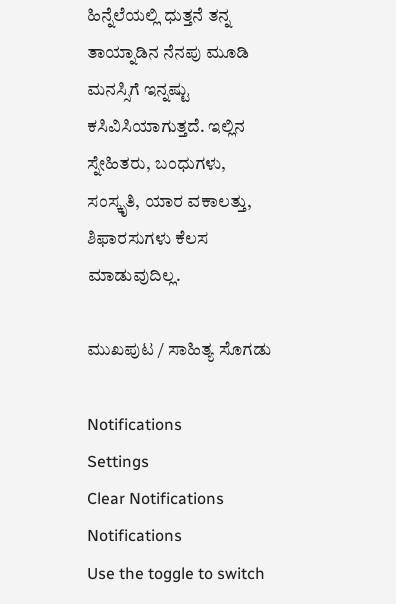ಹಿನ್ನೆಲೆಯಲ್ಲಿ ಧುತ್ತನೆ ತನ್ನ ತಾಯ್ನಾಡಿನ ನೆನಪು ಮೂಡಿ ಮನಸ್ಸಿಗೆ ಇನ್ನಷ್ಟು ಕಸಿವಿಸಿಯಾಗುತ್ತದೆ. ಇಲ್ಲಿನ ಸ್ನೇಹಿತರು, ಬಂಧುಗಳು, ಸಂಸ್ಕೃತಿ, ಯಾರ ವಕಾಲತ್ತು, ಶಿಫಾರಸುಗಳು ಕೆಲಸ ಮಾಡುವುದಿಲ್ಲ.

ಮುಖಪುಟ / ಸಾಹಿತ್ಯ ಸೊಗಡು

Notifications
Settings
Clear Notifications
Notifications
Use the toggle to switch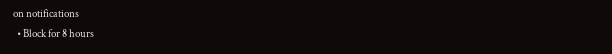on notifications
  • Block for 8 hours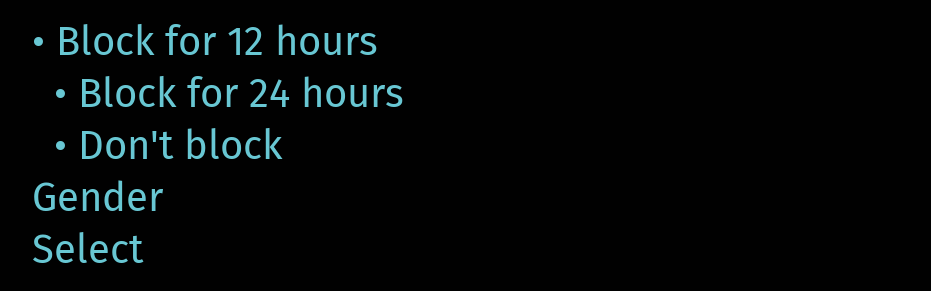• Block for 12 hours
  • Block for 24 hours
  • Don't block
Gender
Select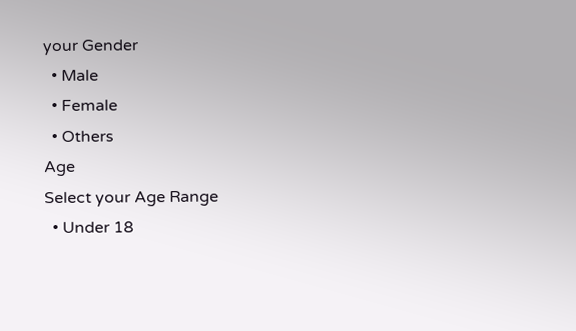your Gender
  • Male
  • Female
  • Others
Age
Select your Age Range
  • Under 18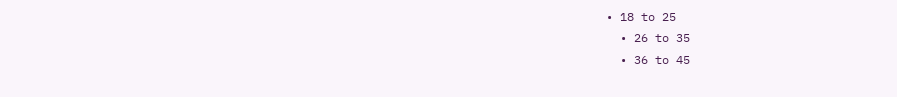• 18 to 25
  • 26 to 35
  • 36 to 45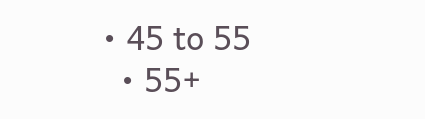• 45 to 55
  • 55+